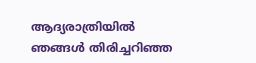ആദ്യരാത്രിയിൽ ഞങ്ങൾ തിരിച്ചറിഞ്ഞ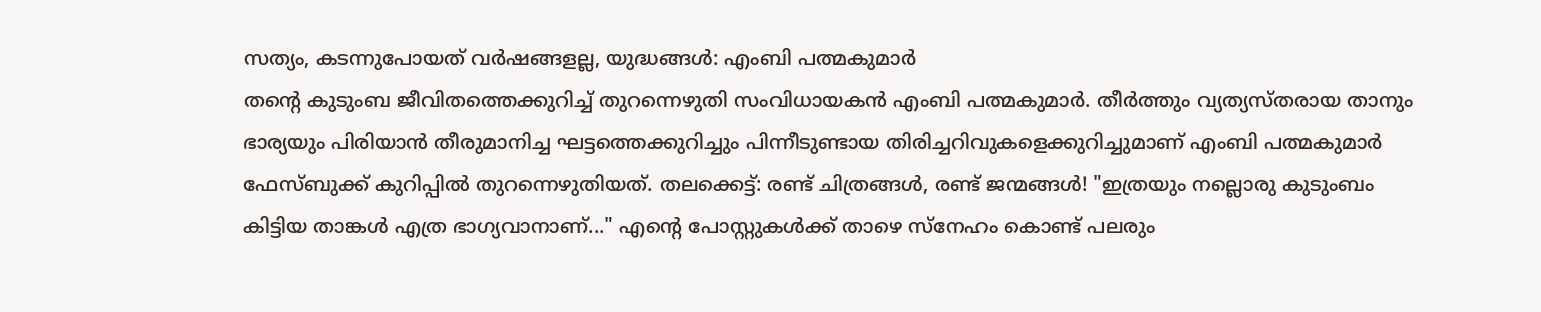സത്യം, കടന്നുപോയത് വർഷങ്ങളല്ല, യുദ്ധങ്ങൾ: എംബി പത്മകുമാർ
തന്റെ കുടുംബ ജീവിതത്തെക്കുറിച്ച് തുറന്നെഴുതി സംവിധായകൻ എംബി പത്മകുമാർ. തീർത്തും വ്യത്യസ്തരായ താനും ഭാര്യയും പിരിയാൻ തീരുമാനിച്ച ഘട്ടത്തെക്കുറിച്ചും പിന്നീടുണ്ടായ തിരിച്ചറിവുകളെക്കുറിച്ചുമാണ് എംബി പത്മകുമാർ ഫേസ്ബുക്ക് കുറിപ്പിൽ തുറന്നെഴുതിയത്. തലക്കെട്ട്: രണ്ട് ചിത്രങ്ങൾ, രണ്ട് ജന്മങ്ങൾ! "ഇത്രയും നല്ലൊരു കുടുംബം കിട്ടിയ താങ്കൾ എത്ര ഭാഗ്യവാനാണ്..." എൻ്റെ പോസ്റ്റുകൾക്ക് താഴെ സ്നേഹം കൊണ്ട് പലരും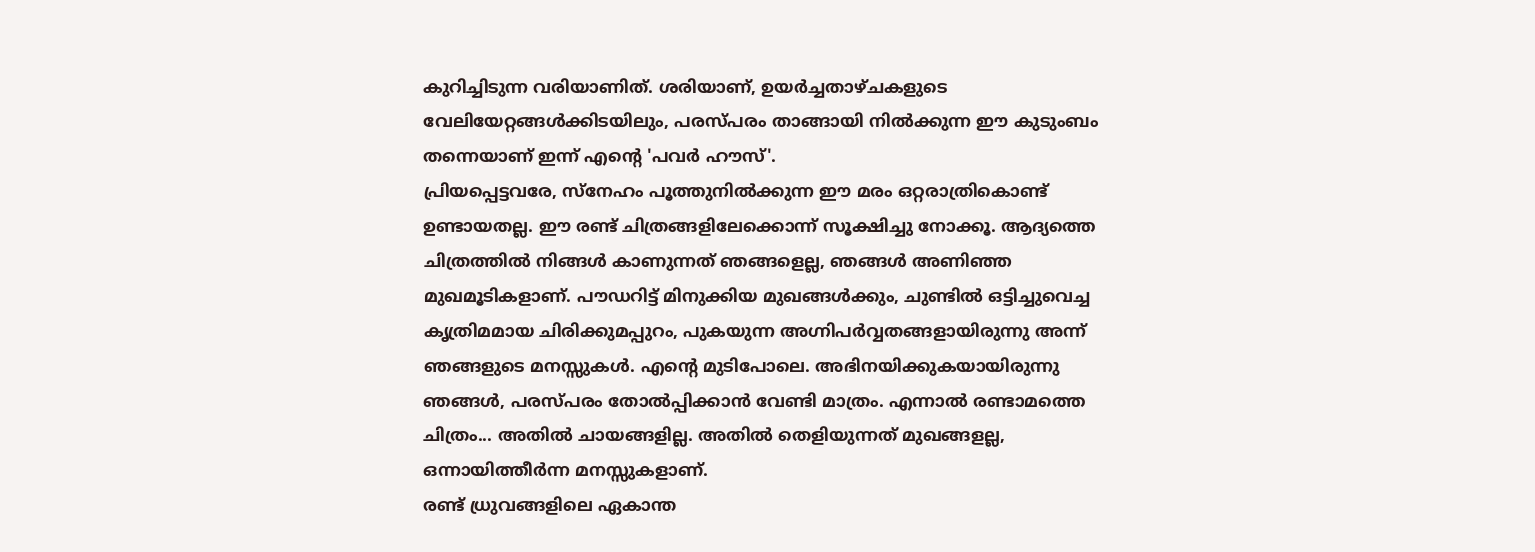കുറിച്ചിടുന്ന വരിയാണിത്. ശരിയാണ്, ഉയർച്ചതാഴ്ചകളുടെ വേലിയേറ്റങ്ങൾക്കിടയിലും, പരസ്പരം താങ്ങായി നിൽക്കുന്ന ഈ കുടുംബം തന്നെയാണ് ഇന്ന് എന്റെ 'പവർ ഹൗസ്'.
പ്രിയപ്പെട്ടവരേ, സ്നേഹം പൂത്തുനിൽക്കുന്ന ഈ മരം ഒറ്റരാത്രികൊണ്ട് ഉണ്ടായതല്ല. ഈ രണ്ട് ചിത്രങ്ങളിലേക്കൊന്ന് സൂക്ഷിച്ചു നോക്കൂ. ആദ്യത്തെ ചിത്രത്തിൽ നിങ്ങൾ കാണുന്നത് ഞങ്ങളെല്ല, ഞങ്ങൾ അണിഞ്ഞ മുഖമൂടികളാണ്. പൗഡറിട്ട് മിനുക്കിയ മുഖങ്ങൾക്കും, ചുണ്ടിൽ ഒട്ടിച്ചുവെച്ച കൃത്രിമമായ ചിരിക്കുമപ്പുറം, പുകയുന്ന അഗ്നിപർവ്വതങ്ങളായിരുന്നു അന്ന് ഞങ്ങളുടെ മനസ്സുകൾ. എന്റെ മുടിപോലെ. അഭിനയിക്കുകയായിരുന്നു ഞങ്ങൾ, പരസ്പരം തോൽപ്പിക്കാൻ വേണ്ടി മാത്രം. എന്നാൽ രണ്ടാമത്തെ ചിത്രം... അതിൽ ചായങ്ങളില്ല. അതിൽ തെളിയുന്നത് മുഖങ്ങളല്ല, ഒന്നായിത്തീർന്ന മനസ്സുകളാണ്.
രണ്ട് ധ്രുവങ്ങളിലെ ഏകാന്ത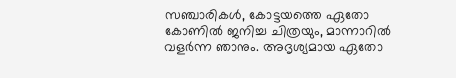സഞ്ചാരികൾ, കോട്ടയത്തെ ഏതോ കോണിൽ ജനിച്ച ചിത്രയും, മാന്നാറിൽ വളർന്ന ഞാനും. അദൃശ്യമായ ഏതോ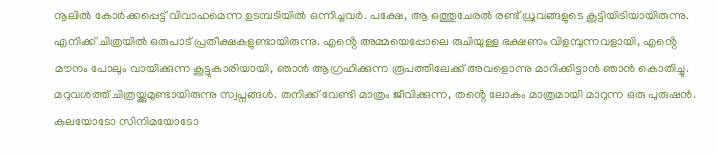നൂലിൽ കോർക്കപ്പെട്ട് വിവാഹമെന്ന ഉടമ്പടിയിൽ ഒന്നിച്ചവർ. പക്ഷേ, ആ ഒത്തുചേരൽ രണ്ട് ധ്രുവങ്ങളുടെ കൂട്ടിയിടിയായിരുന്നു.
എനിക്ക് ചിത്രയിൽ ഒരുപാട് പ്രതീക്ഷകളുണ്ടായിരുന്നു. എൻ്റെ അമ്മയെപ്പോലെ രുചിയുള്ള ഭക്ഷണം വിളമ്പുന്നവളായി, എൻ്റെ മൗനം പോലും വായിക്കുന്ന കൂട്ടുകാരിയായി, ഞാൻ ആഗ്രഹിക്കുന്ന രൂപത്തിലേക്ക് അവളൊന്നു മാറിക്കിട്ടാൻ ഞാൻ കൊതിച്ചു.
മറുവശത്ത് ചിത്രയ്ക്കുമുണ്ടായിരുന്നു സ്വപ്നങ്ങൾ. തനിക്ക് വേണ്ടി മാത്രം ജീവിക്കുന്ന, തൻ്റെ ലോകം മാത്രമായി മാറുന്ന ഒരു പുരുഷൻ. കലയോടോ സിനിമയോടോ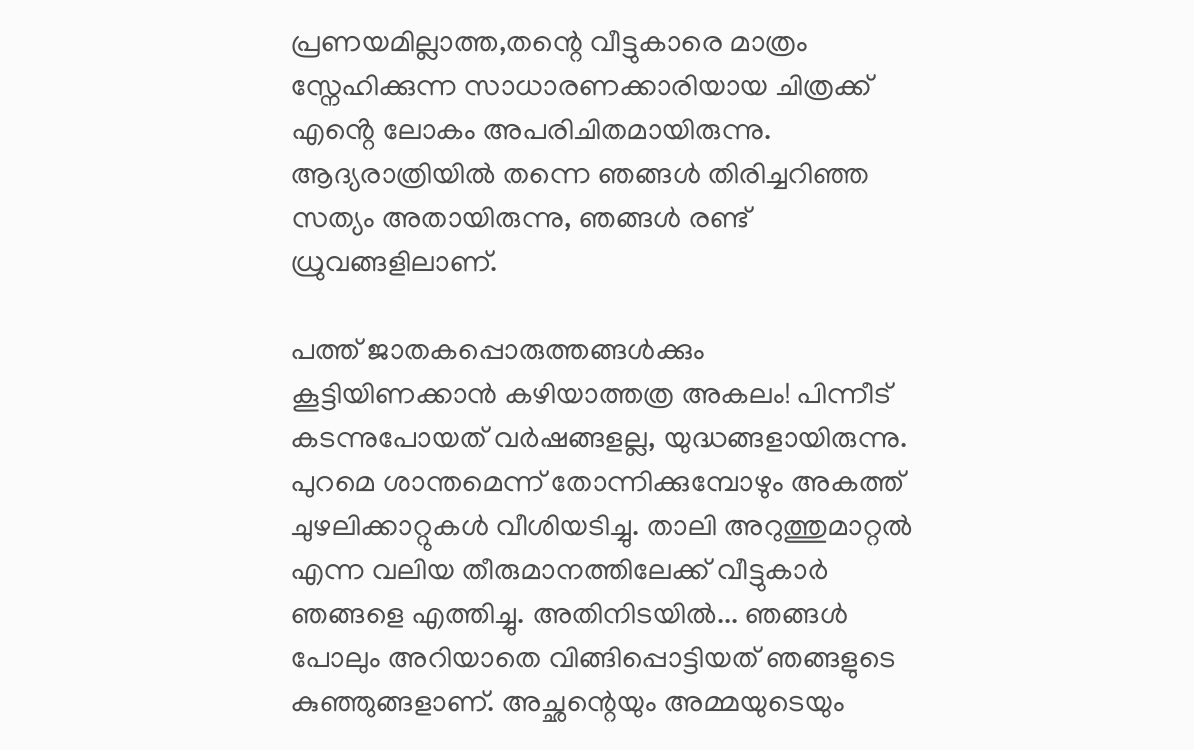പ്രണയമില്ലാത്ത,തന്റെ വീട്ടുകാരെ മാത്രം സ്നേഹിക്കുന്ന സാധാരണക്കാരിയായ ചിത്രക്ക് എൻ്റെ ലോകം അപരിചിതമായിരുന്നു. ആദ്യരാത്രിയിൽ തന്നെ ഞങ്ങൾ തിരിച്ചറിഞ്ഞ സത്യം അതായിരുന്നു, ഞങ്ങൾ രണ്ട് ധ്രുവങ്ങളിലാണ്.

പത്ത് ജാതകപ്പൊരുത്തങ്ങൾക്കും കൂട്ടിയിണക്കാൻ കഴിയാത്തത്ര അകലം! പിന്നീട് കടന്നുപോയത് വർഷങ്ങളല്ല, യുദ്ധങ്ങളായിരുന്നു. പുറമെ ശാന്തമെന്ന് തോന്നിക്കുമ്പോഴും അകത്ത് ചുഴലിക്കാറ്റുകൾ വീശിയടിച്ചു. താലി അറുത്തുമാറ്റൽ എന്ന വലിയ തീരുമാനത്തിലേക്ക് വീട്ടുകാർ ഞങ്ങളെ എത്തിച്ചു. അതിനിടയിൽ... ഞങ്ങൾ പോലും അറിയാതെ വിങ്ങിപ്പൊട്ടിയത് ഞങ്ങളുടെ കുഞ്ഞുങ്ങളാണ്. അച്ഛന്റെയും അമ്മയുടെയും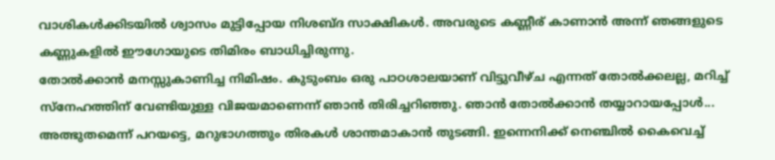വാശികൾക്കിടയിൽ ശ്വാസം മുട്ടിപ്പോയ നിശബ്ദ സാക്ഷികൾ. അവരുടെ കണ്ണീര് കാണാൻ അന്ന് ഞങ്ങളുടെ കണ്ണുകളിൽ ഈഗോയുടെ തിമിരം ബാധിച്ചിരുന്നു.
തോൽക്കാൻ മനസ്സുകാണിച്ച നിമിഷം. കുടുംബം ഒരു പാഠശാലയാണ് വിട്ടുവീഴ്ച എന്നത് തോൽക്കലല്ല, മറിച്ച് സ്നേഹത്തിന് വേണ്ടിയുള്ള വിജയമാണെന്ന് ഞാൻ തിരിച്ചറിഞ്ഞു. ഞാൻ തോൽക്കാൻ തയ്യാറായപ്പോൾ... അത്ഭുതമെന്ന് പറയട്ടെ, മറുഭാഗത്തും തിരകൾ ശാന്തമാകാൻ തുടങ്ങി. ഇന്നെനിക്ക് നെഞ്ചിൽ കൈവെച്ച്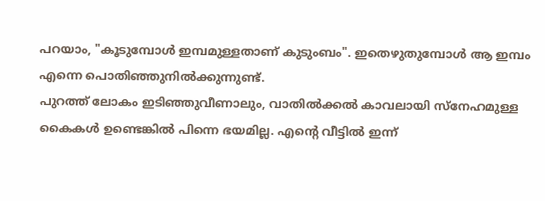പറയാം, "കൂടുമ്പോൾ ഇമ്പമുള്ളതാണ് കുടുംബം". ഇതെഴുതുമ്പോൾ ആ ഇമ്പം എന്നെ പൊതിഞ്ഞുനിൽക്കുന്നുണ്ട്.
പുറത്ത് ലോകം ഇടിഞ്ഞുവീണാലും, വാതിൽക്കൽ കാവലായി സ്നേഹമുള്ള കൈകൾ ഉണ്ടെങ്കിൽ പിന്നെ ഭയമില്ല. എൻ്റെ വീട്ടിൽ ഇന്ന്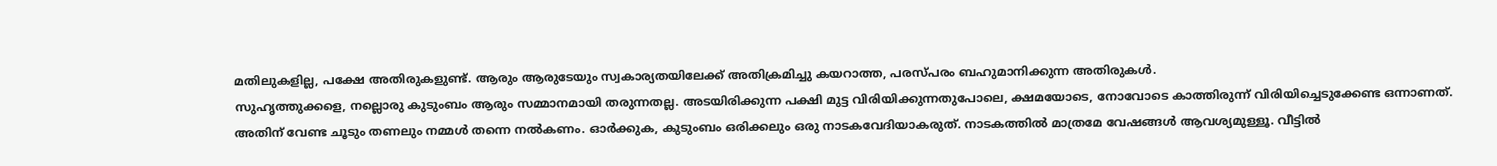മതിലുകളില്ല, പക്ഷേ അതിരുകളുണ്ട്. ആരും ആരുടേയും സ്വകാര്യതയിലേക്ക് അതിക്രമിച്ചു കയറാത്ത, പരസ്പരം ബഹുമാനിക്കുന്ന അതിരുകൾ.
സുഹൃത്തുക്കളെ, നല്ലൊരു കുടുംബം ആരും സമ്മാനമായി തരുന്നതല്ല. അടയിരിക്കുന്ന പക്ഷി മുട്ട വിരിയിക്കുന്നതുപോലെ, ക്ഷമയോടെ, നോവോടെ കാത്തിരുന്ന് വിരിയിച്ചെടുക്കേണ്ട ഒന്നാണത്.
അതിന് വേണ്ട ചൂടും തണലും നമ്മൾ തന്നെ നൽകണം. ഓർക്കുക, കുടുംബം ഒരിക്കലും ഒരു നാടകവേദിയാകരുത്. നാടകത്തിൽ മാത്രമേ വേഷങ്ങൾ ആവശ്യമുള്ളൂ. വീട്ടിൽ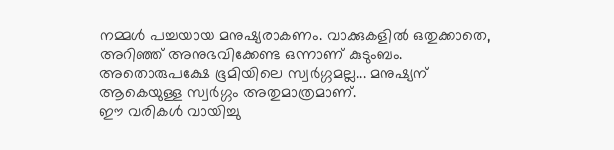നമ്മൾ പച്ചയായ മനുഷ്യരാകണം. വാക്കുകളിൽ ഒതുക്കാതെ, അറിഞ്ഞ് അനുഭവിക്കേണ്ട ഒന്നാണ് കുടുംബം. അതൊരുപക്ഷേ ഭൂമിയിലെ സ്വർഗ്ഗമല്ല... മനുഷ്യന് ആകെയുള്ള സ്വർഗ്ഗം അതുമാത്രമാണ്.
ഈ വരികൾ വായിച്ചു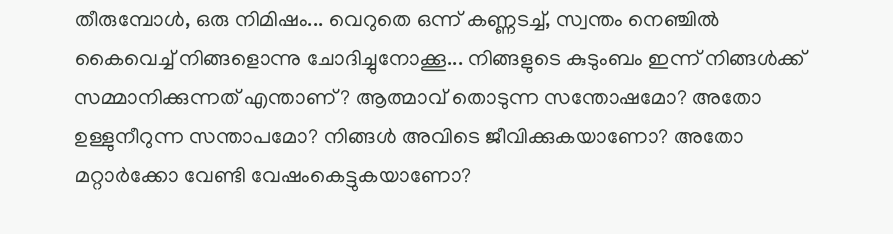തീരുമ്പോൾ, ഒരു നിമിഷം... വെറുതെ ഒന്ന് കണ്ണടച്ച്, സ്വന്തം നെഞ്ചിൽ കൈവെച്ച് നിങ്ങളൊന്നു ചോദിച്ചുനോക്കൂ... നിങ്ങളുടെ കുടുംബം ഇന്ന് നിങ്ങൾക്ക് സമ്മാനിക്കുന്നത് എന്താണ്? ആത്മാവ് തൊടുന്ന സന്തോഷമോ? അതോ ഉള്ളുനീറുന്ന സന്താപമോ? നിങ്ങൾ അവിടെ ജീവിക്കുകയാണോ? അതോ മറ്റാർക്കോ വേണ്ടി വേഷംകെട്ടുകയാണോ?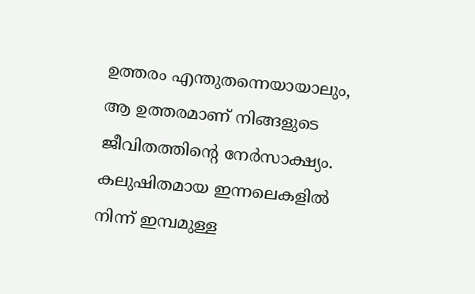ഉത്തരം എന്തുതന്നെയായാലും, ആ ഉത്തരമാണ് നിങ്ങളുടെ ജീവിതത്തിന്റെ നേർസാക്ഷ്യം.
കലുഷിതമായ ഇന്നലെകളിൽ നിന്ന് ഇമ്പമുള്ള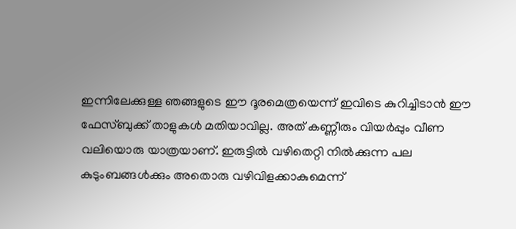ഇന്നിലേക്കുള്ള ഞങ്ങളുടെ ഈ ദൂരമെത്രയെന്ന് ഇവിടെ കുറിച്ചിടാൻ ഈ ഫേസ്ബുക്ക് താളുകൾ മതിയാവില്ല. അത് കണ്ണീരും വിയർപ്പും വീണ വലിയൊരു യാത്രയാണ്. ഇരുട്ടിൽ വഴിതെറ്റി നിൽക്കുന്ന പല കുടുംബങ്ങൾക്കും അതൊരു വഴിവിളക്കാകുമെന്ന്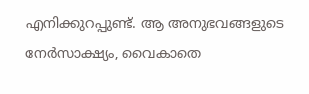എനിക്കുറപ്പുണ്ട്. ആ അനുഭവങ്ങളുടെ നേർസാക്ഷ്യം, വൈകാതെ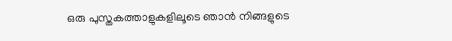ഒരു പുസ്തകത്താളുകളിലൂടെ ഞാൻ നിങ്ങളുടെ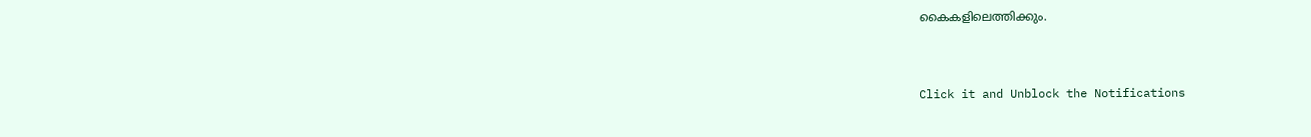കൈകളിലെത്തിക്കും.


Click it and Unblock the Notifications